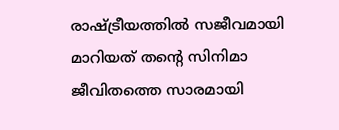രാഷ്ട്രീയത്തില്‍ സജീവമായി മാറിയത് തന്റെ സിനിമാ ജീവിതത്തെ സാരമായി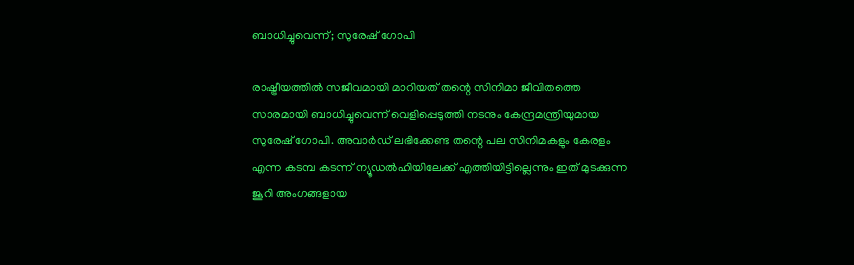ബാധിച്ചുവെന്ന്; സുരേഷ് ഗോപി

രാഷ്ട്രീയത്തില്‍ സജീവമായി മാറിയത് തന്റെ സിനിമാ ജീവിതത്തെ സാരമായി ബാധിച്ചുവെന്ന് വെളിപ്പെടുത്തി നടനും കേന്ദ്രമന്ത്രിയുമായ സുരേഷ് ഗോപി. അവാര്‍ഡ് ലഭിക്കേണ്ട തന്റെ പല സിനിമകളും കേരളം എന്ന കടമ്പ കടന്ന് ന്യൂഡല്‍ഹിയിലേക്ക് എത്തിയിട്ടില്ലെന്നും ഇത് മുടക്കുന്ന ജൂറി അംഗങ്ങളായ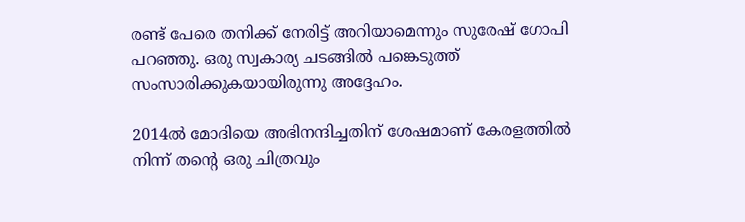രണ്ട് പേരെ തനിക്ക് നേരിട്ട് അറിയാമെന്നും സുരേഷ് ഗോപി പറഞ്ഞു. ഒരു സ്വകാര്യ ചടങ്ങില്‍ പങ്കെടുത്ത് സംസാരിക്കുകയായിരുന്നു അദ്ദേഹം.

2014ല്‍ മോദിയെ അഭിനന്ദിച്ചതിന് ശേഷമാണ് കേരളത്തില്‍ നിന്ന് തന്റെ ഒരു ചിത്രവും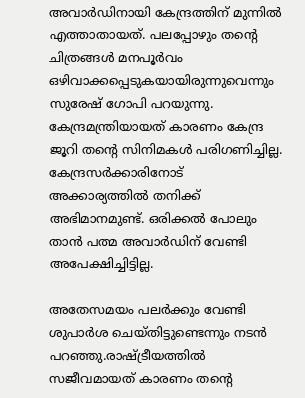അവാര്‍ഡിനായി കേന്ദ്രത്തിന് മുന്നില്‍ എത്താതായത്. പലപ്പോഴും തന്റെ ചിത്രങ്ങള്‍ മനപൂര്‍വം ഒഴിവാക്കപ്പെടുകയായിരുന്നുവെന്നും സുരേഷ് ഗോപി പറയുന്നു. കേന്ദ്രമന്ത്രിയായത് കാരണം കേന്ദ്ര ജൂറി തന്റെ സിനിമകള്‍ പരിഗണിച്ചില്ല. കേന്ദ്രസര്‍ക്കാരിനോട് അക്കാര്യത്തില്‍ തനിക്ക് അഭിമാനമുണ്ട്. ഒരിക്കല്‍ പോലും താന്‍ പത്മ അവാര്‍ഡിന് വേണ്ടി അപേക്ഷിച്ചിട്ടില്ല.

അതേസമയം പലര്‍ക്കും വേണ്ടി ശുപാര്‍ശ ചെയ്തിട്ടുണ്ടെന്നും നടന്‍ പറഞ്ഞു.രാഷ്ട്രീയത്തില്‍ സജീവമായത് കാരണം തന്റെ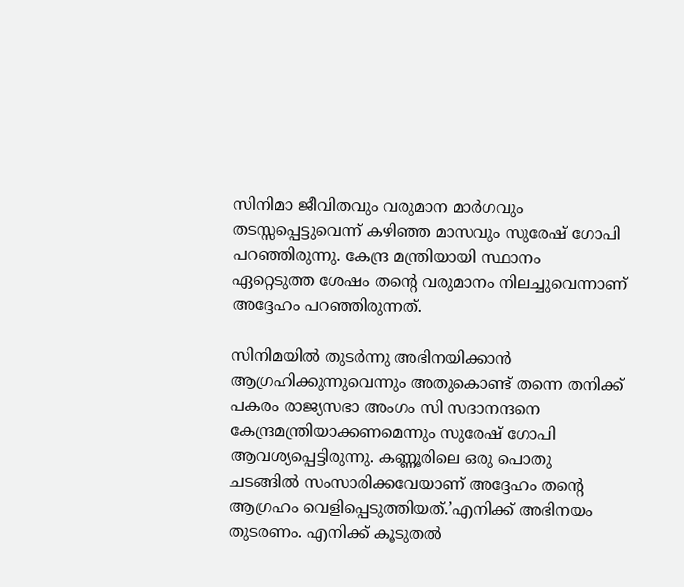സിനിമാ ജീവിതവും വരുമാന മാര്‍ഗവും തടസ്സപ്പെട്ടുവെന്ന് കഴിഞ്ഞ മാസവും സുരേഷ് ഗോപി പറഞ്ഞിരുന്നു. കേന്ദ്ര മന്ത്രിയായി സ്ഥാനം ഏറ്റെടുത്ത ശേഷം തന്റെ വരുമാനം നിലച്ചുവെന്നാണ് അദ്ദേഹം പറഞ്ഞിരുന്നത്.

സിനിമയില്‍ തുടര്‍ന്നു അഭിനയിക്കാന്‍ ആഗ്രഹിക്കുന്നുവെന്നും അതുകൊണ്ട് തന്നെ തനിക്ക് പകരം രാജ്യസഭാ അംഗം സി സദാനന്ദനെ കേന്ദ്രമന്ത്രിയാക്കണമെന്നും സുരേഷ് ഗോപി ആവശ്യപ്പെട്ടിരുന്നു. കണ്ണൂരിലെ ഒരു പൊതു ചടങ്ങില്‍ സംസാരിക്കവേയാണ് അദ്ദേഹം തന്റെ ആഗ്രഹം വെളിപ്പെടുത്തിയത്.’എനിക്ക് അഭിനയം തുടരണം. എനിക്ക് കൂടുതല്‍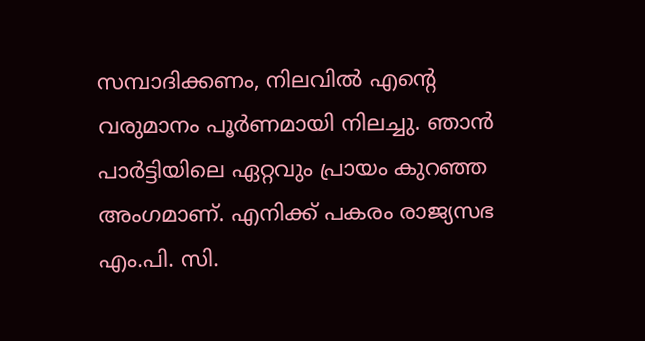സമ്പാദിക്കണം, നിലവില്‍ എന്റെ വരുമാനം പൂര്‍ണമായി നിലച്ചു. ഞാന്‍ പാര്‍ട്ടിയിലെ ഏറ്റവും പ്രായം കുറഞ്ഞ അംഗമാണ്. എനിക്ക് പകരം രാജ്യസഭ എം.പി. സി.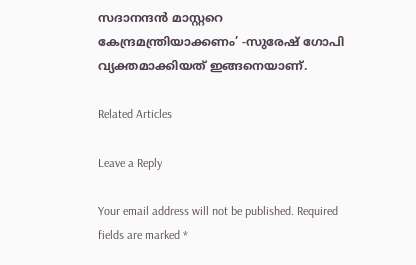സദാനന്ദന്‍ മാസ്റ്ററെ കേന്ദ്രമന്ത്രിയാക്കണം’ -സുരേഷ് ഗോപി വ്യക്തമാക്കിയത് ഇങ്ങനെയാണ്.

Related Articles

Leave a Reply

Your email address will not be published. Required fields are marked *